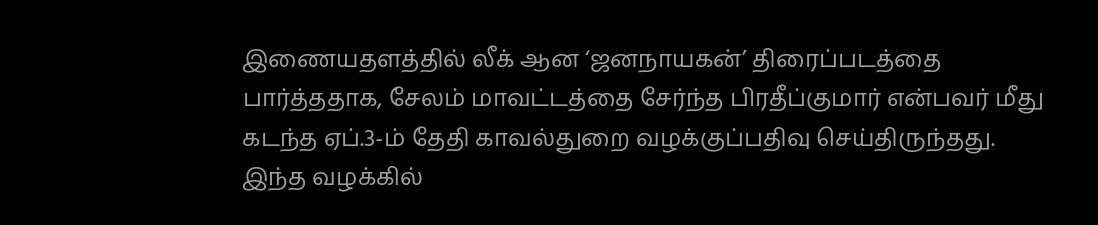இணையதளத்தில் லீக் ஆன ‘ஜனநாயகன்’ திரைப்படத்தை பார்த்ததாக, சேலம் மாவட்டத்தை சேர்ந்த பிரதீப்குமார் என்பவர் மீது கடந்த ஏப்.3-ம் தேதி காவல்துறை வழக்குப்பதிவு செய்திருந்தது.
இந்த வழக்கில்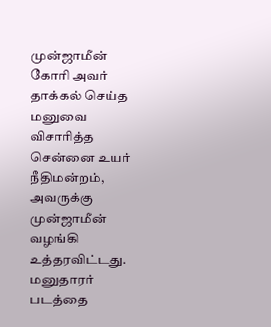முன்ஜாமீன் கோரி அவர் தாக்கல் செய்த மனுவை விசாரித்த சென்னை உயர் நீதிமன்றம், அவருக்கு முன்ஜாமீன் வழங்கி உத்தரவிட்டது. மனுதாரர் படத்தை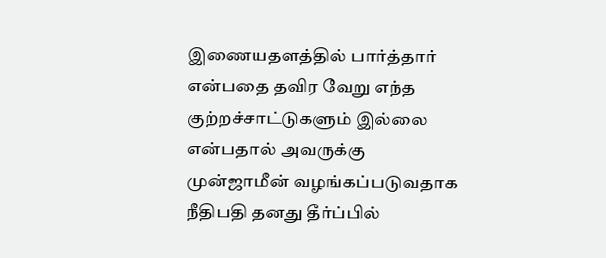இணையதளத்தில் பார்த்தார் என்பதை தவிர வேறு எந்த குற்றச்சாட்டுகளும் இல்லை என்பதால் அவருக்கு முன்ஜாமீன் வழங்கப்படுவதாக நீதிபதி தனது தீர்ப்பில்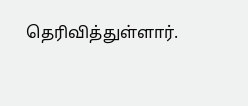தெரிவித்துள்ளார்.